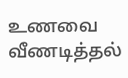உணவை வீணடித்தல்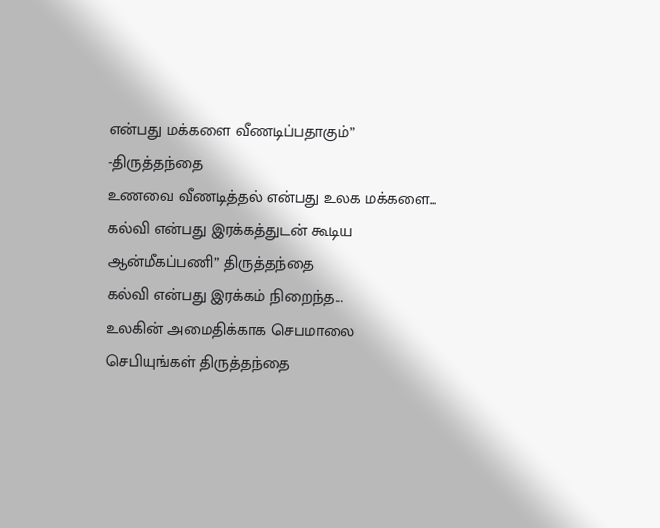என்பது மக்களை வீணடிப்பதாகும்” -திருத்தந்தை
உணவை வீணடித்தல் என்பது உலக மக்களை...
கல்வி என்பது இரக்கத்துடன் கூடிய ஆன்மீகப்பணி” திருத்தந்தை
கல்வி என்பது இரக்கம் நிறைந்த...
உலகின் அமைதிக்காக செபமாலை செபியுங்கள் திருத்தந்தை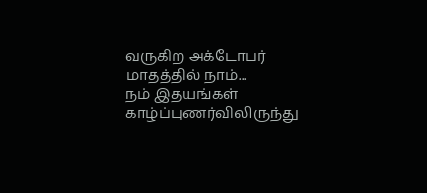வருகிற அக்டோபர் மாதத்தில் நாம்...
நம் இதயங்கள் காழ்ப்புணர்விலிருந்து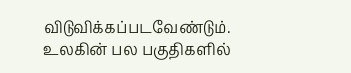விடுவிக்கப்படவேண்டும்.
உலகின் பல பகுதிகளில்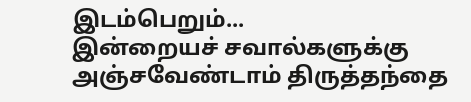இடம்பெறும்...
இன்றையச் சவால்களுக்கு அஞ்சவேண்டாம் திருத்தந்தை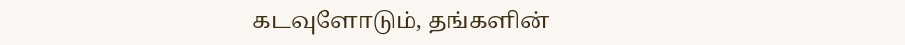கடவுளோடும், தங்களின்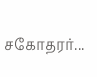சகோதரர்...